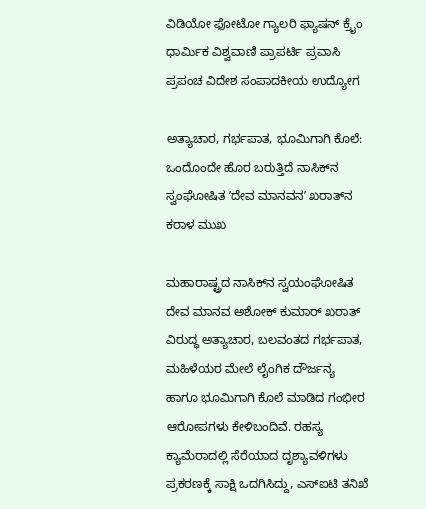ವಿಡಿಯೋ ಫೋಟೋ ಗ್ಯಾಲರಿ ಫ್ಯಾಷನ್ ಕ್ರೈಂ ಧಾರ್ಮಿಕ ವಿಶ್ವವಾಣಿ ಪ್ರಾಪರ್ಟಿ ಪ್ರವಾಸಿ ಪ್ರಪಂಚ ವಿದೇಶ ಸಂಪಾದಕೀಯ ಉದ್ಯೋಗ

ಅತ್ಯಾಚಾರ, ಗರ್ಭಪಾತ, ಭೂಮಿಗಾಗಿ ಕೊಲೆ: ಒಂದೊಂದೇ ಹೊರ ಬರುತ್ತಿದೆ ನಾಸಿಕ್‌ನ ಸ್ವಂಘೋಷಿತ ʼದೇವ ಮಾನವನʼ ಖರಾತ್‌ನ ಕರಾಳ ಮುಖ

ಮಹಾರಾಷ್ಟ್ರದ ನಾಸಿಕ್‌ನ ಸ್ವಯಂಘೋಷಿತ ದೇವ ಮಾನವ ಅಶೋಕ್ ಕುಮಾರ್ ಖರಾತ್ ವಿರುದ್ಧ ಅತ್ಯಾಚಾರ, ಬಲವಂತದ ಗರ್ಭಪಾತ, ಮಹಿಳೆಯರ ಮೇಲೆ ಲೈಂಗಿಕ ದೌರ್ಜನ್ಯ ಹಾಗೂ ಭೂಮಿಗಾಗಿ ಕೊಲೆ ಮಾಡಿದ ಗಂಭೀರ ಆರೋಪಗಳು ಕೇಳಿಬಂದಿವೆ. ರಹಸ್ಯ ಕ್ಯಾಮೆರಾದಲ್ಲಿ ಸೆರೆಯಾದ ದೃಶ್ಯಾವಳಿಗಳು ಪ್ರಕರಣಕ್ಕೆ ಸಾಕ್ಷಿ ಒದಗಿಸಿದ್ದು, ಎಸ್ಐಟಿ ತನಿಖೆ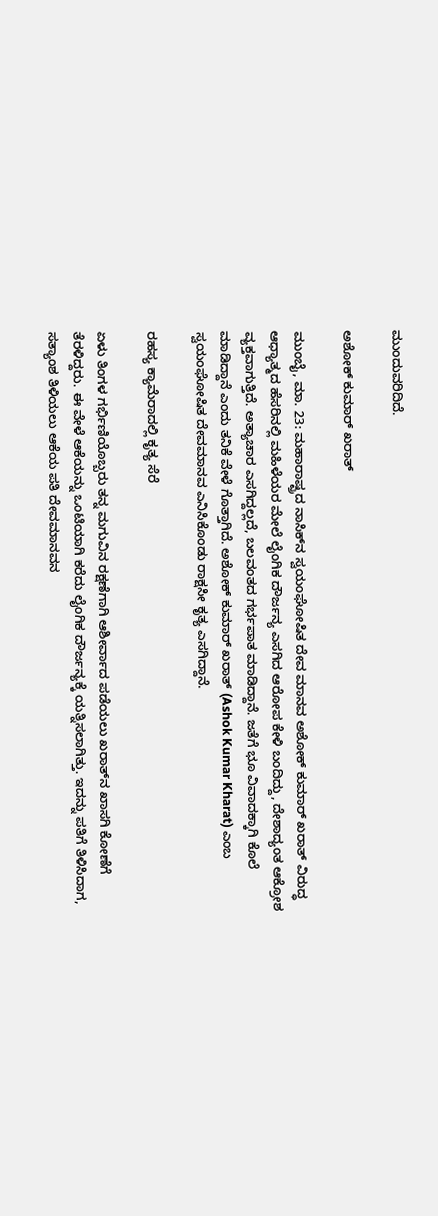ಮುಂದುವರಿದಿದೆ.

ಅಶೋಕ್ ಕುಮಾರ್ ಖರಾತ್

ಮುಂಬೈ, ಮಾ. 23: ಮಹಾರಾಷ್ಟ್ರದ ನಾಸಿಕ್‌ನ ಸ್ವಯಂಘೋಷಿತ ದೇವ ಮಾನವ ಅಶೋಕ್ ಕುಮಾರ್ ಖರಾತ್ ವಿರುದ್ಧ ಆಧ್ಯಾತ್ಮದ ಹೆಸರಿನಲ್ಲಿ ಮಹಿಳೆಯರ ಮೇಲೆ ಲೈಂಗಿಕ ದೌರ್ಜನ್ಯ ಎಸಗಿದ ಆರೋಪ ಕೇಳಿ ಬಂದಿದ್ದು, ದೇಶಾದ್ಯಂತ ಆಕ್ರೋಶ ವ್ಯಕ್ತವಾಗುತ್ತಿದೆ. ಅತ್ಯಾಚಾರ ಎಸಗಿದ್ದಲ್ಲದೆ, ಬಲವಂತದ ಗರ್ಭಪಾತ ಮಾಡಿದ್ದಾನೆ. ಜತೆಗೆ ಭೂ ವಿವಾದಕ್ಕಾಗಿ ಕೊಲೆ ಮಾಡಿದ್ದಾನೆ ಎಂದು ತನಿಕೆ ವೇಳೆ ಗೊತ್ತಾಗಿದೆ. ಅಶೋಕ್ ಕುಮಾರ್ ಖರಾತ್ (Ashok Kumar Kharat) ಎಂಬ ಸ್ವಯಂಘೋಷಿತ ದೇವಮಾನವ ಎನಿಸಿಕೊಂಡು ರಾಕ್ಷಸೀ ಕೃತ್ಯ ಎಸಗಿದ್ದಾನೆ.

ರಹಸ್ಯ ಕ್ಯಾಮೆರಾದಲ್ಲಿ ಕೃತ್ಯ ಸೆರೆ

ಏಳು ತಿಂಗಳ ಗರ್ಭಿಣಿಯೊಬ್ಬರು ತನ್ನ ಮಗುವಿನ ರಕ್ಷಣೆಗಾಗಿ ಆಶೀರ್ವಾದ ಪಡೆಯಲು ಖರಾತ್‌ನ ಖಾಸಗಿ ಕೋಣೆಗೆ ತೆರಳಿದ್ದರು. ಈ ವೇಳೆ ಆಕೆಯನ್ನು ಒಂಟಿಯಾಗಿ ಕರೆದು ಲೈಂಗಿಕ ದೌರ್ಜನ್ಯಕ್ಕೆ ಯತ್ನಿಸಲಾಗಿತ್ತು. ಇದನ್ನು ಪತಿಗೆ ತಿಳಿಸಿದಾಗ, ಸತ್ಯಾಂಶ ತಿಳಿಯಲು ಆಕೆಯ ಪತಿ ದೇವಮಾನವನ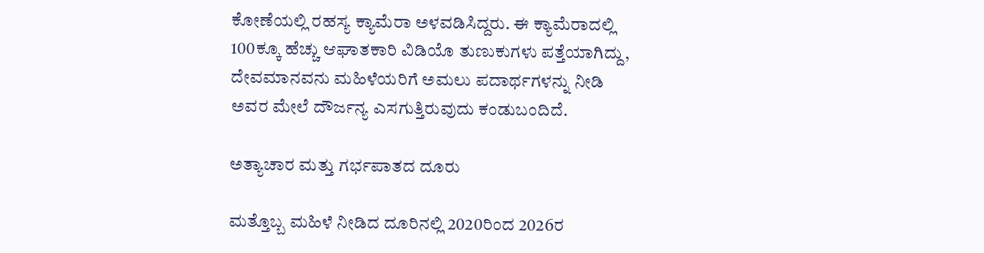ಕೋಣೆಯಲ್ಲಿ ರಹಸ್ಯ ಕ್ಯಾಮೆರಾ ಅಳವಡಿಸಿದ್ದರು. ಈ ಕ್ಯಾಮೆರಾದಲ್ಲಿ 100ಕ್ಕೂ ಹೆಚ್ಚು ಆಘಾತಕಾರಿ ವಿಡಿಯೊ ತುಣುಕುಗಳು ಪತ್ತೆಯಾಗಿದ್ದು, ದೇವಮಾನವನು ಮಹಿಳೆಯರಿಗೆ ಅಮಲು ಪದಾರ್ಥಗಳನ್ನು ನೀಡಿ ಅವರ ಮೇಲೆ ದೌರ್ಜನ್ಯ ಎಸಗುತ್ತಿರುವುದು ಕಂಡುಬಂದಿದೆ.

ಅತ್ಯಾಚಾರ ಮತ್ತು ಗರ್ಭಪಾತದ ದೂರು

ಮತ್ತೊಬ್ಬ ಮಹಿಳೆ ನೀಡಿದ ದೂರಿನಲ್ಲಿ 2020ರಿಂದ 2026ರ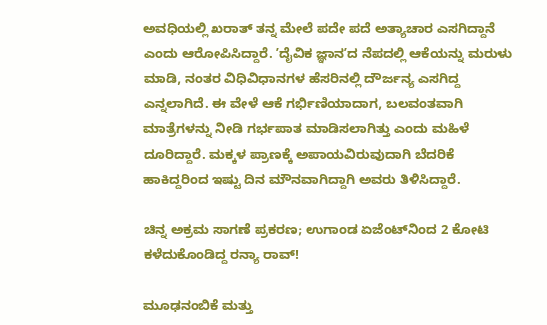ಅವಧಿಯಲ್ಲಿ ಖರಾತ್ ತನ್ನ ಮೇಲೆ ಪದೇ ಪದೆ ಅತ್ಯಾಚಾರ ಎಸಗಿದ್ದಾನೆ ಎಂದು ಆರೋಪಿಸಿದ್ದಾರೆ. ʼದೈವಿಕ ಜ್ಞಾನʼದ ನೆಪದಲ್ಲಿ ಆಕೆಯನ್ನು ಮರುಳು ಮಾಡಿ, ನಂತರ ವಿಧಿವಿಧಾನಗಳ ಹೆಸರಿನಲ್ಲಿ ದೌರ್ಜನ್ಯ ಎಸಗಿದ್ದ ಎನ್ನಲಾಗಿದೆ. ಈ ವೇಳೆ ಆಕೆ ಗರ್ಭಿಣಿಯಾದಾಗ, ಬಲವಂತವಾಗಿ ಮಾತ್ರೆಗಳನ್ನು ನೀಡಿ ಗರ್ಭಪಾತ ಮಾಡಿಸಲಾಗಿತ್ತು ಎಂದು ಮಹಿಳೆ ದೂರಿದ್ದಾರೆ. ಮಕ್ಕಳ ಪ್ರಾಣಕ್ಕೆ ಅಪಾಯವಿರುವುದಾಗಿ ಬೆದರಿಕೆ ಹಾಕಿದ್ದರಿಂದ ಇಷ್ಟು ದಿನ ಮೌನವಾಗಿದ್ದಾಗಿ ಅವರು ತಿಳಿಸಿದ್ದಾರೆ.

ಚಿನ್ನ ಅಕ್ರಮ ಸಾಗಣೆ ಪ್ರಕರಣ; ಉಗಾಂಡ ಏಜೆಂಟ್‌ನಿಂದ 2 ಕೋಟಿ ಕಳೆದುಕೊಂಡಿದ್ದ ರನ್ಯಾ ರಾವ್‌!

ಮೂಢನಂಬಿಕೆ ಮತ್ತು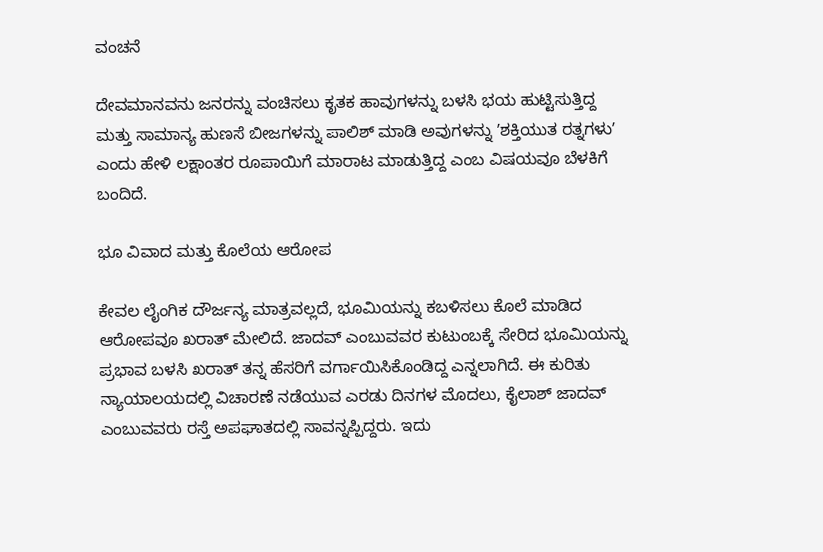ವಂಚನೆ

ದೇವಮಾನವನು ಜನರನ್ನು ವಂಚಿಸಲು ಕೃತಕ ಹಾವುಗಳನ್ನು ಬಳಸಿ ಭಯ ಹುಟ್ಟಿಸುತ್ತಿದ್ದ ಮತ್ತು ಸಾಮಾನ್ಯ ಹುಣಸೆ ಬೀಜಗಳನ್ನು ಪಾಲಿಶ್ ಮಾಡಿ ಅವುಗಳನ್ನು ʼಶಕ್ತಿಯುತ ರತ್ನಗಳುʼ ಎಂದು ಹೇಳಿ ಲಕ್ಷಾಂತರ ರೂಪಾಯಿಗೆ ಮಾರಾಟ ಮಾಡುತ್ತಿದ್ದ ಎಂಬ ವಿಷಯವೂ ಬೆಳಕಿಗೆ ಬಂದಿದೆ.

ಭೂ ವಿವಾದ ಮತ್ತು ಕೊಲೆಯ ಆರೋಪ

ಕೇವಲ ಲೈಂಗಿಕ ದೌರ್ಜನ್ಯ ಮಾತ್ರವಲ್ಲದೆ, ಭೂಮಿಯನ್ನು ಕಬಳಿಸಲು ಕೊಲೆ ಮಾಡಿದ ಆರೋಪವೂ ಖರಾತ್ ಮೇಲಿದೆ. ಜಾದವ್ ಎಂಬುವವರ ಕುಟುಂಬಕ್ಕೆ ಸೇರಿದ ಭೂಮಿಯನ್ನು ಪ್ರಭಾವ ಬಳಸಿ ಖರಾತ್ ತನ್ನ ಹೆಸರಿಗೆ ವರ್ಗಾಯಿಸಿಕೊಂಡಿದ್ದ ಎನ್ನಲಾಗಿದೆ. ಈ ಕುರಿತು ನ್ಯಾಯಾಲಯದಲ್ಲಿ ವಿಚಾರಣೆ ನಡೆಯುವ ಎರಡು ದಿನಗಳ ಮೊದಲು, ಕೈಲಾಶ್ ಜಾದವ್ ಎಂಬುವವರು ರಸ್ತೆ ಅಪಘಾತದಲ್ಲಿ ಸಾವನ್ನಪ್ಪಿದ್ದರು. ಇದು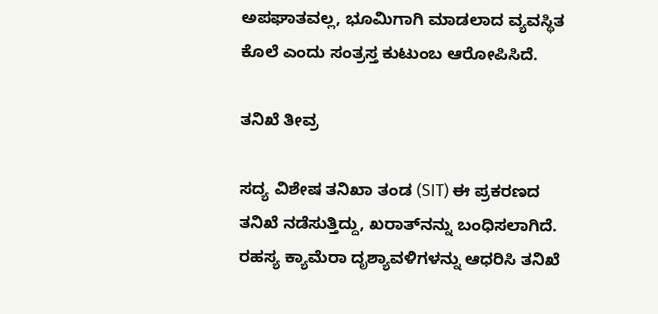ಅಪಘಾತವಲ್ಲ, ಭೂಮಿಗಾಗಿ ಮಾಡಲಾದ ವ್ಯವಸ್ಥಿತ ಕೊಲೆ ಎಂದು ಸಂತ್ರಸ್ತ ಕುಟುಂಬ ಆರೋಪಿಸಿದೆ.

ತನಿಖೆ ತೀವ್ರ

ಸದ್ಯ ವಿಶೇಷ ತನಿಖಾ ತಂಡ (SIT) ಈ ಪ್ರಕರಣದ ತನಿಖೆ ನಡೆಸುತ್ತಿದ್ದು, ಖರಾತ್‌ನನ್ನು ಬಂಧಿಸಲಾಗಿದೆ. ರಹಸ್ಯ ಕ್ಯಾಮೆರಾ ದೃಶ್ಯಾವಳಿಗಳನ್ನು ಆಧರಿಸಿ ತನಿಖೆ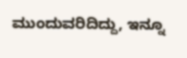ಮುಂದುವರಿದಿದ್ದು, ಇನ್ನೂ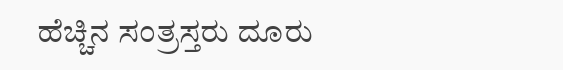ಹೆಚ್ಚಿನ ಸಂತ್ರಸ್ತರು ದೂರು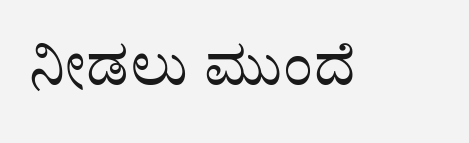ನೀಡಲು ಮುಂದೆ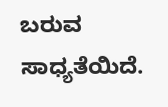ಬರುವ ಸಾಧ್ಯತೆಯಿದೆ.